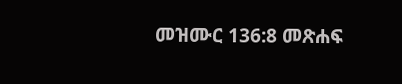መዝሙር 136:8 መጽሐፍ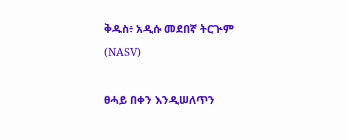ቅዱስ፥ አዲሱ መደበኛ ትርጒም (NASV)

ፀሓይ በቀን እንዲሠለጥን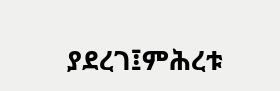ያደረገ፤ምሕረቱ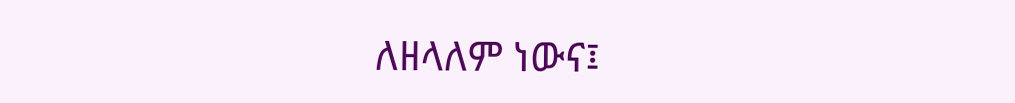ለዘላለም ነውና፤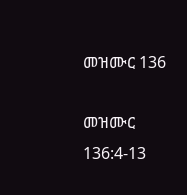መዝሙር 136

መዝሙር 136:4-13